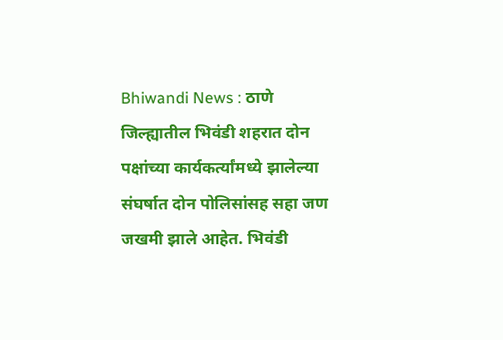Bhiwandi News : ठाणे जिल्ह्यातील भिवंडी शहरात दोन पक्षांच्या कार्यकर्त्यांमध्ये झालेल्या संघर्षात दोन पोलिसांसह सहा जण जखमी झाले आहेत. भिवंडी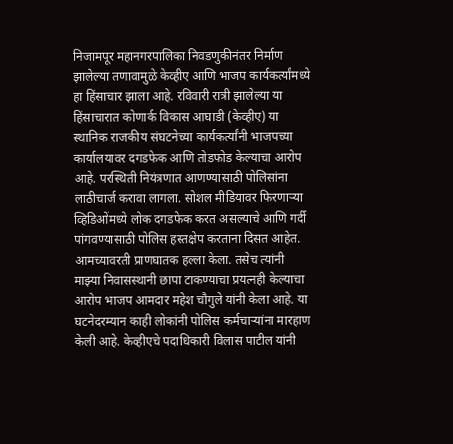निजामपूर महानगरपालिका निवडणुकीनंतर निर्माण झालेल्या तणावामुळे केव्हीए आणि भाजप कार्यकर्त्यांमध्ये हा हिंसाचार झाला आहे. रविवारी रात्री झालेल्या या हिंसाचारात कोणार्क विकास आघाडी (केव्हीए) या स्थानिक राजकीय संघटनेच्या कार्यकर्त्यांनी भाजपच्या कार्यालयावर दगडफेक आणि तोडफोड केल्याचा आरोप आहे. परस्थिती नियंत्रणात आणण्यासाठी पोलिसांना लाठीचार्ज करावा लागला. सोशल मीडियावर फिरणाऱ्या व्हिडिओंमध्ये लोक दगडफेक करत असल्याचे आणि गर्दी पांगवण्यासाठी पोलिस हस्तक्षेप करताना दिसत आहेत. आमच्यावरती प्राणघातक हल्ला केला. तसेच त्यांनी माझ्या निवासस्थानी छापा टाकण्याचा प्रयत्नही केल्याचा आरोप भाजप आमदार महेश चौगुले यांनी केला आहे. या घटनेदरम्यान काही लोकांनी पोलिस कर्मचाऱ्यांना मारहाण केली आहे. केव्हीएचे पदाधिकारी विलास पाटील यांनी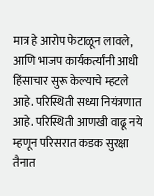मात्र हे आरोप फेटाळून लावले, आणि भाजप कार्यकर्त्यांनी आधी हिंसाचार सुरू केल्याचे म्हटले आहे. परिस्थिती सध्या नियंत्रणात आहे. परिस्थिती आणखी वाढू नये म्हणून परिसरात कडक सुरक्षा तैनात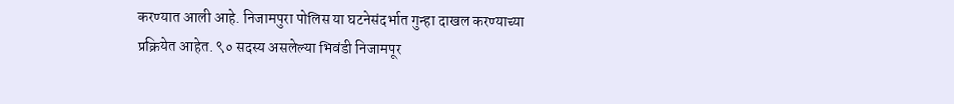करण्यात आली आहे. निजामपुरा पोलिस या घटनेसंदर्भात गुन्हा दाखल करण्याच्या प्रक्रियेत आहेत. ९० सदस्य असलेल्या भिवंडी निजामपूर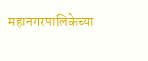महानगरपालिकेच्या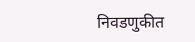निवडणुकीत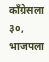काँग्रेसला ३०, भाजपला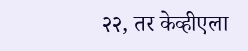२२, तर केव्हीएला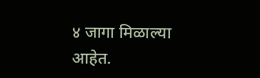४ जागा मिळाल्या आहेत.